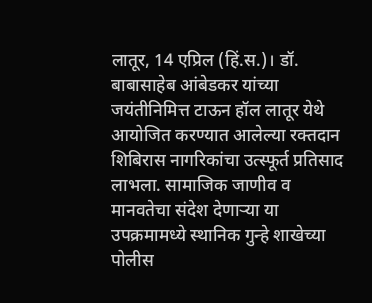लातूर, 14 एप्रिल (हिं.स.)। डॉ. बाबासाहेब आंबेडकर यांच्या जयंतीनिमित्त टाऊन हॉल लातूर येथे आयोजित करण्यात आलेल्या रक्तदान शिबिरास नागरिकांचा उत्स्फूर्त प्रतिसाद लाभला. सामाजिक जाणीव व मानवतेचा संदेश देणाऱ्या या उपक्रमामध्ये स्थानिक गुन्हे शाखेच्या पोलीस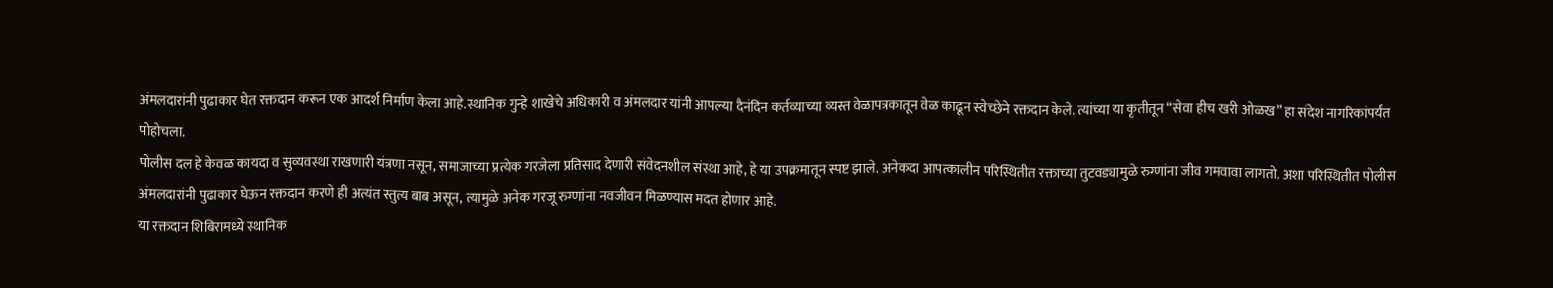अंमलदारांनी पुढाकार घेत रक्तदान करून एक आदर्श निर्माण केला आहे.स्थानिक गुन्हे शाखेचे अधिकारी व अंमलदार यांनी आपल्या दैनंदिन कर्तव्याच्या व्यस्त वेळापत्रकातून वेळ काढून स्वेच्छेने रक्तदान केले. त्यांच्या या कृतीतून “सेवा हीच खरी ओळख” हा संदेश नागरिकांपर्यंत पोहोचला.
पोलीस दल हे केवळ कायदा व सुव्यवस्था राखणारी यंत्रणा नसून, समाजाच्या प्रत्येक गरजेला प्रतिसाद देणारी संवेदनशील संस्था आहे, हे या उपक्रमातून स्पष्ट झाले. अनेकदा आपत्कालीन परिस्थितीत रक्ताच्या तुटवड्यामुळे रुग्णांना जीव गमवावा लागतो. अशा परिस्थितीत पोलीस अंमलदारांनी पुढाकार घेऊन रक्तदान करणे ही अत्यंत स्तुत्य बाब असून, त्यामुळे अनेक गरजू रुग्णांना नवजीवन मिळण्यास मदत होणार आहे.
या रक्तदान शिबिरामध्ये स्थानिक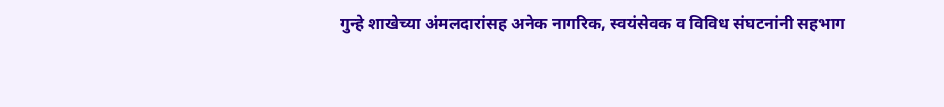गुन्हे शाखेच्या अंमलदारांसह अनेक नागरिक, स्वयंसेवक व विविध संघटनांनी सहभाग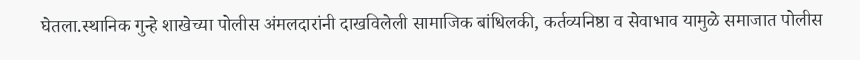घेतला.स्थानिक गुन्हे शाखेच्या पोलीस अंमलदारांनी दाखविलेली सामाजिक बांधिलकी, कर्तव्यनिष्ठा व सेवाभाव यामुळे समाजात पोलीस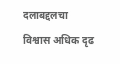दलाबद्दलचा विश्वास अधिक दृढ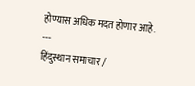होण्यास अधिक मदत होणार आहे.
---
हिंदुस्थान समाचार /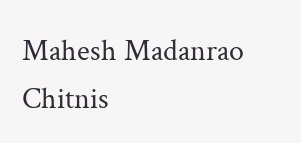Mahesh Madanrao Chitnis